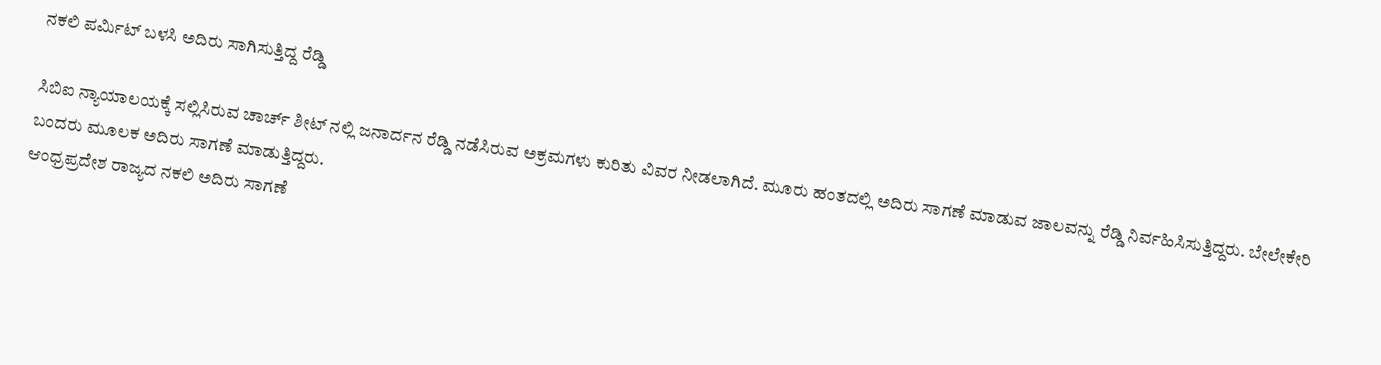ನಕಲಿ ಪರ್ಮಿಟ್ ಬಳಸಿ ಅದಿರು ಸಾಗಿಸುತ್ತಿದ್ದ ರೆಡ್ಡಿ

ಸಿಬಿಐ ನ್ಯಾಯಾಲಯಕ್ಕೆ ಸಲ್ಲಿಸಿರುವ ಚಾರ್ಚ್ ಶೀಟ್ ನಲ್ಲಿ ಜನಾರ್ದನ ರೆಡ್ಡಿ ನಡೆಸಿರುವ ಅಕ್ರಮಗಳು ಕುರಿತು ವಿವರ ನೀಡಲಾಗಿದೆ. ಮೂರು ಹಂತದಲ್ಲಿ ಅದಿರು ಸಾಗಣೆ ಮಾಡುವ ಜಾಲವನ್ನು ರೆಡ್ಡಿ ನಿರ್ವಹಿಸಿಸುತ್ತಿದ್ದರು. ಬೇಲೇಕೇರಿ ಬಂದರು ಮೂಲಕ ಅದಿರು ಸಾಗಣೆ ಮಾಡುತ್ತಿದ್ದರು.
ಆಂಧ್ರಪ್ರದೇಶ ರಾಜ್ಯದ ನಕಲಿ ಅದಿರು ಸಾಗಣೆ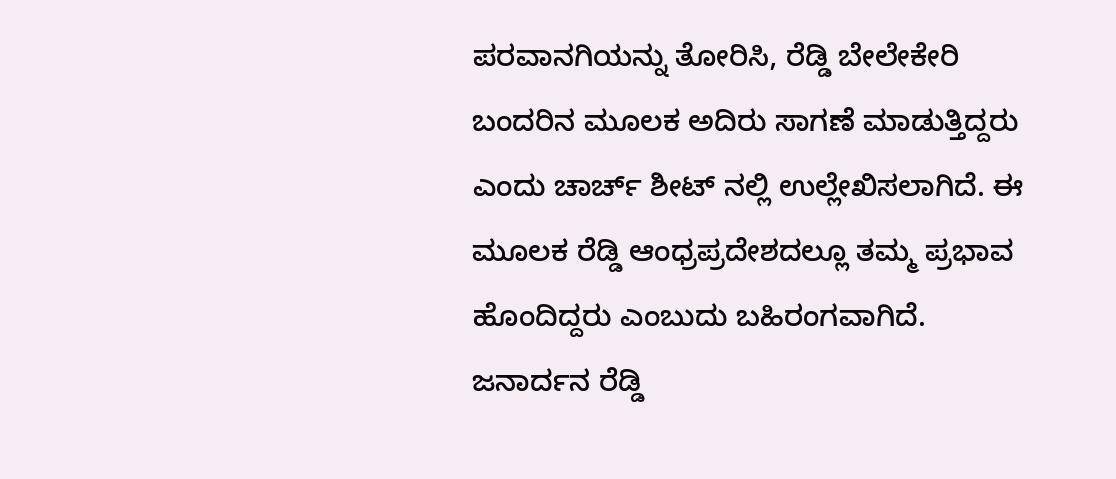ಪರವಾನಗಿಯನ್ನು ತೋರಿಸಿ, ರೆಡ್ಡಿ ಬೇಲೇಕೇರಿ ಬಂದರಿನ ಮೂಲಕ ಅದಿರು ಸಾಗಣೆ ಮಾಡುತ್ತಿದ್ದರು ಎಂದು ಚಾರ್ಚ್ ಶೀಟ್ ನಲ್ಲಿ ಉಲ್ಲೇಖಿಸಲಾಗಿದೆ. ಈ ಮೂಲಕ ರೆಡ್ಡಿ ಆಂಧ್ರಪ್ರದೇಶದಲ್ಲೂ ತಮ್ಮ ಪ್ರಭಾವ ಹೊಂದಿದ್ದರು ಎಂಬುದು ಬಹಿರಂಗವಾಗಿದೆ.
ಜನಾರ್ದನ ರೆಡ್ಡಿ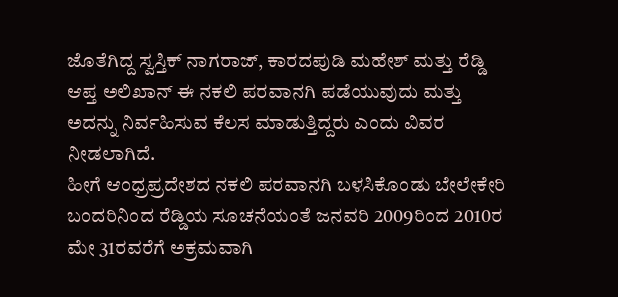ಜೊತೆಗಿದ್ದ ಸ್ವಸ್ತಿಕ್ ನಾಗರಾಜ್, ಕಾರದಪುಡಿ ಮಹೇಶ್ ಮತ್ತು ರೆಡ್ಡಿ ಆಪ್ತ ಅಲಿಖಾನ್ ಈ ನಕಲಿ ಪರವಾನಗಿ ಪಡೆಯುವುದು ಮತ್ತು ಅದನ್ನು ನಿರ್ವಹಿಸುವ ಕೆಲಸ ಮಾಡುತ್ತಿದ್ದರು ಎಂದು ವಿವರ ನೀಡಲಾಗಿದೆ.
ಹೀಗೆ ಆಂಧ್ರಪ್ರದೇಶದ ನಕಲಿ ಪರವಾನಗಿ ಬಳಸಿಕೊಂಡು ಬೇಲೇಕೇರಿ ಬಂದರಿನಿಂದ ರೆಡ್ಡಿಯ ಸೂಚನೆಯಂತೆ ಜನವರಿ 2009ರಿಂದ 2010ರ ಮೇ 31ರವರೆಗೆ ಅಕ್ರಮವಾಗಿ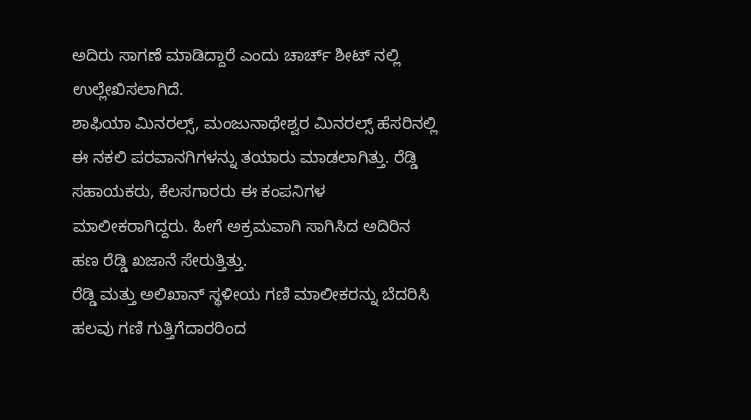ಅದಿರು ಸಾಗಣೆ ಮಾಡಿದ್ದಾರೆ ಎಂದು ಚಾರ್ಚ್ ಶೀಟ್ ನಲ್ಲಿ ಉಲ್ಲೇಖಿಸಲಾಗಿದೆ.
ಶಾಫಿಯಾ ಮಿನರಲ್ಸ್, ಮಂಜುನಾಥೇಶ್ವರ ಮಿನರಲ್ಸ್ ಹೆಸರಿನಲ್ಲಿ ಈ ನಕಲಿ ಪರವಾನಗಿಗಳನ್ನು ತಯಾರು ಮಾಡಲಾಗಿತ್ತು. ರೆಡ್ಡಿ ಸಹಾಯಕರು, ಕೆಲಸಗಾರರು ಈ ಕಂಪನಿಗಳ ಮಾಲೀಕರಾಗಿದ್ದರು. ಹೀಗೆ ಅಕ್ರಮವಾಗಿ ಸಾಗಿಸಿದ ಅದಿರಿನ ಹಣ ರೆಡ್ಡಿ ಖಜಾನೆ ಸೇರುತ್ತಿತ್ತು.
ರೆಡ್ಡಿ ಮತ್ತು ಅಲಿಖಾನ್ ಸ್ಥಳೀಯ ಗಣಿ ಮಾಲೀಕರನ್ನು ಬೆದರಿಸಿ ಹಲವು ಗಣಿ ಗುತ್ತಿಗೆದಾರರಿಂದ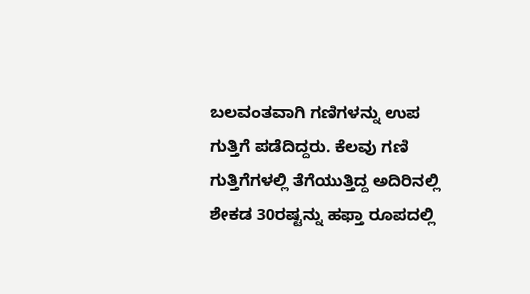ಬಲವಂತವಾಗಿ ಗಣಿಗಳನ್ನು ಉಪ ಗುತ್ತಿಗೆ ಪಡೆದಿದ್ದರು. ಕೆಲವು ಗಣಿ ಗುತ್ತಿಗೆಗಳಲ್ಲಿ ತೆಗೆಯುತ್ತಿದ್ದ ಅದಿರಿನಲ್ಲಿ ಶೇಕಡ 30ರಷ್ಟನ್ನು ಹಫ್ತಾ ರೂಪದಲ್ಲಿ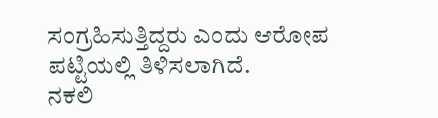ಸಂಗ್ರಹಿಸುತ್ತಿದ್ದರು ಎಂದು ಆರೋಪ ಪಟ್ಟಿಯಲ್ಲಿ ತಿಳಿಸಲಾಗಿದೆ.
ನಕಲಿ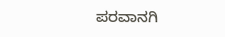ಪರವಾನಗಿ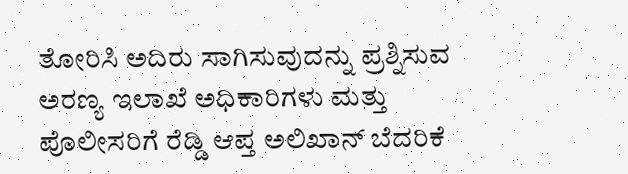ತೋರಿಸಿ ಅದಿರು ಸಾಗಿಸುವುದನ್ನು ಪ್ರಶ್ನಿಸುವ ಅರಣ್ಯ ಇಲಾಖೆ ಅಧಿಕಾರಿಗಳು ಮತ್ತು ಪೊಲೀಸರಿಗೆ ರೆಡ್ಡಿ ಆಪ್ತ ಅಲಿಖಾನ್ ಬೆದರಿಕೆ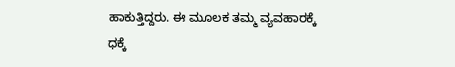ಹಾಕುತ್ತಿದ್ದರು. ಈ ಮೂಲಕ ತಮ್ಮ ವ್ಯವಹಾರಕ್ಕೆ ಧಕ್ಕೆ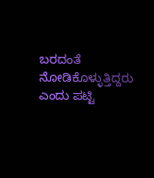ಬರದಂತೆ ನೋಡಿಕೊಳ್ಳುತ್ತಿದ್ದರು ಎಂದು ಪಟ್ಟಿ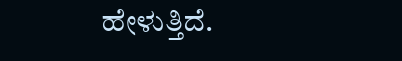ಹೇಳುತ್ತಿದೆ.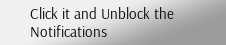Click it and Unblock the Notifications